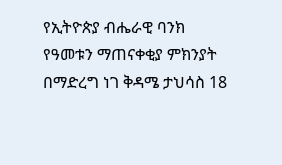የኢትዮጵያ ብሔራዊ ባንክ የዓመቱን ማጠናቀቂያ ምክንያት በማድረግ ነገ ቅዳሜ ታህሳስ 18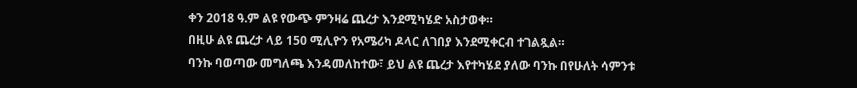ቀን 2018 ዓ.ም ልዩ የውጭ ምንዛሬ ጨረታ እንደሚካሄድ አስታወቀ።
በዚሁ ልዩ ጨረታ ላይ 150 ሚሊዮን የአሜሪካ ዶላር ለገበያ እንደሚቀርብ ተገልጿል።
ባንኩ ባወጣው መግለጫ እንዳመለከተው፣ ይህ ልዩ ጨረታ እየተካሄደ ያለው ባንኩ በየሁለት ሳምንቱ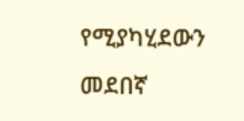የሚያካሂደውን መደበኛ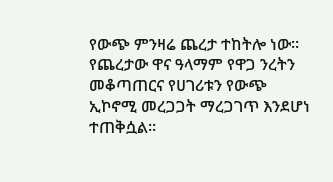የውጭ ምንዛሬ ጨረታ ተከትሎ ነው።
የጨረታው ዋና ዓላማም የዋጋ ንረትን መቆጣጠርና የሀገሪቱን የውጭ ኢኮኖሚ መረጋጋት ማረጋገጥ እንደሆነ ተጠቅሷል።